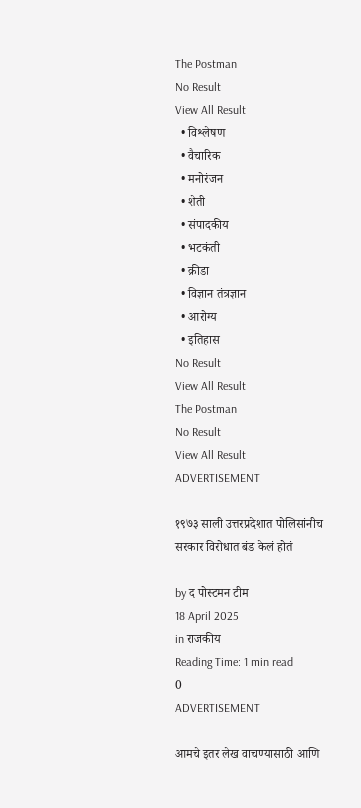The Postman
No Result
View All Result
  • विश्लेषण
  • वैचारिक
  • मनोरंजन
  • शेती
  • संपादकीय
  • भटकंती
  • क्रीडा
  • विज्ञान तंत्रज्ञान
  • आरोग्य
  • इतिहास
No Result
View All Result
The Postman
No Result
View All Result
ADVERTISEMENT

१९७३ साली उत्तरप्रदेशात पोलिसांनीच सरकार विरोधात बंड केलं होतं

by द पोस्टमन टीम
18 April 2025
in राजकीय
Reading Time: 1 min read
0
ADVERTISEMENT

आमचे इतर लेख वाचण्यासाठी आणि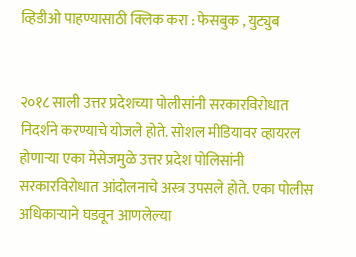व्हिडीओ पाहण्यासाठी क्लिक करा : फेसबुक , युट्युब


२०१८ साली उत्तर प्रदेशच्या पोलीसांनी सरकारविरोधात निदर्शने करण्याचे योजले होते. सोशल मीडियावर व्हायरल होणाऱ्या एका मेसेजमुळे उत्तर प्रदेश पोलिसांनी सरकारविरोधात आंदोलनाचे अस्त्र उपसले होते. एका पोलीस अधिकाऱ्याने घडवून आणलेल्या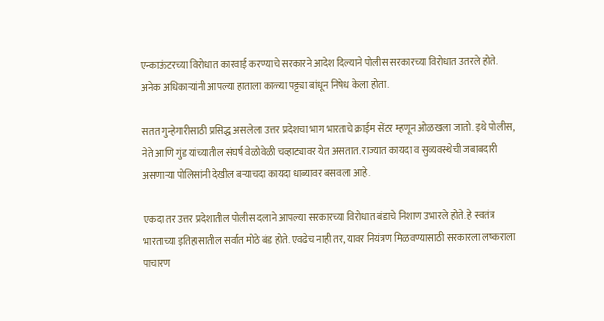एन्काऊंटरच्या विरोधात कारवाई करण्याचे सरकारने आदेश दिल्याने पोलीस सरकारच्या विरोधात उतरले होते. अनेक अधिकाऱ्यांनी आपल्या हाताला काळ्या पट्ट्या बांधून निषेध केला होता.

सतत गुन्हेगारीसाठी प्रसिद्ध असलेला उत्तर प्रदेशचा भाग भारताचे क्राईम सेंटर म्हणून ओळखला जातो. इथे पोलीस, नेते आणि गुंड यांच्यातील संघर्ष वेळोवेळी चव्हाट्यावर येत असतात. राज्यात कायदा व सुव्यवस्थेची जबाबदारी असणाऱ्या पोलिसांनी देखील बऱ्याचदा कायदा धाब्यावर बसवला आहे.

एकदा तर उत्तर प्रदेशातील पोलीस दलाने आपल्या सरकारच्या विरोधात बंडाचे निशाण उभारले होते. हे स्वतंत्र भारताच्या इतिहासातील सर्वात मोठे बंड होते. एवढेच नाही तर, यावर नियंत्रण मिळवण्यासाठी सरकारला लष्कराला पाचारण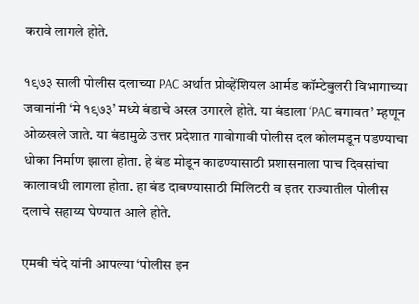करावे लागले होते.

१९७३ साली पोलीस दलाच्या PAC अर्थात प्रोव्हेंशियल आर्मड कॉम्टेबुलरी विभागाच्या जवानांनी ‘मे १९७३’ मध्ये बंडाचे अस्त्र उगारले होते. या बंडाला ‘PAC बगावत’ म्हणून ओळखले जाते. या बंडामुळे उत्तर प्रदेशात गावोगावी पोलीस दल कोलमडून पडण्याचा धोका निर्माण झाला होता. हे बंड मोडून काढण्यासाठी प्रशासनाला पाच दिवसांचा कालावधी लागला होता. हा बंड दाबण्यासाठी मिलिटरी व इतर राज्यातील पोलीस दलाचे सहाय्य घेण्यात आले होते.

एमबी चंदे यांनी आपल्या ‘पोलीस इन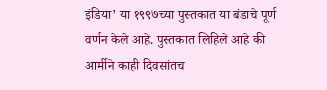इंडिया’ या १९९७च्या पुस्तकात या बंडाचे पूर्ण वर्णन केले आहे. पुस्तकात लिहिले आहे की आर्मीने काही दिवसांतच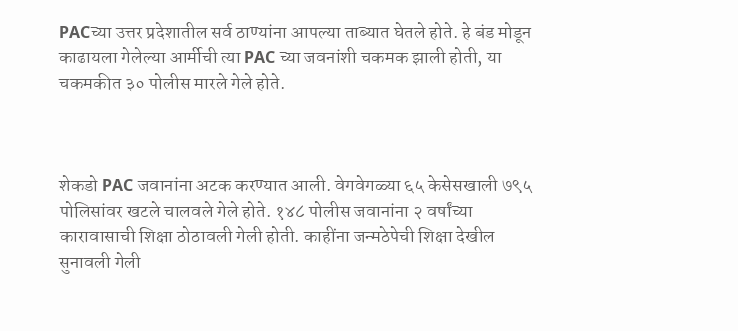PACच्या उत्तर प्रदेशातील सर्व ठाण्यांना आपल्या ताब्यात घेतले होते. हे बंड मोडून काढायला गेलेल्या आर्मीची त्या PAC च्या जवनांशी चकमक झाली होती, या चकमकीत ३० पोलीस मारले गेले होते.



शेकडो PAC जवानांना अटक करण्यात आली. वेगवेगळ्या ६५ केसेसखाली ७९५ पोलिसांवर खटले चालवले गेले होते. १४८ पोलीस जवानांना २ वर्षांच्या कारावासाची शिक्षा ठोठावली गेली होती. काहींना जन्मठेपेची शिक्षा देखील सुनावली गेली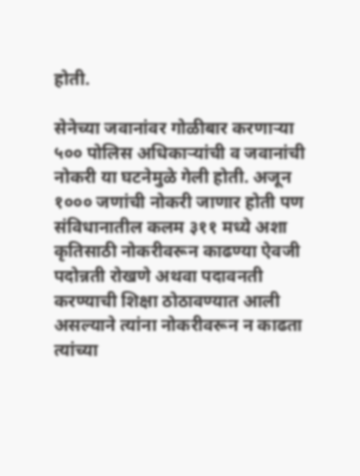होती.

सेनेच्या जवानांवर गोळीबार करणाऱ्या ५०० पोलिस अधिकाऱ्यांची व जवानांची नोकरी या घटनेमुळे गेली होती. अजून १००० जणांची नोकरी जाणार होती पण संविधानातील कलम ३११ मध्ये अशा कृतिसाठी नोकरीवरून काढण्या ऐवजी पदोन्नती रोखणे अथवा पदावनती करण्याची शिक्षा ठोठावण्यात आली असल्याने त्यांना नोकरीवरून न काढता त्यांच्या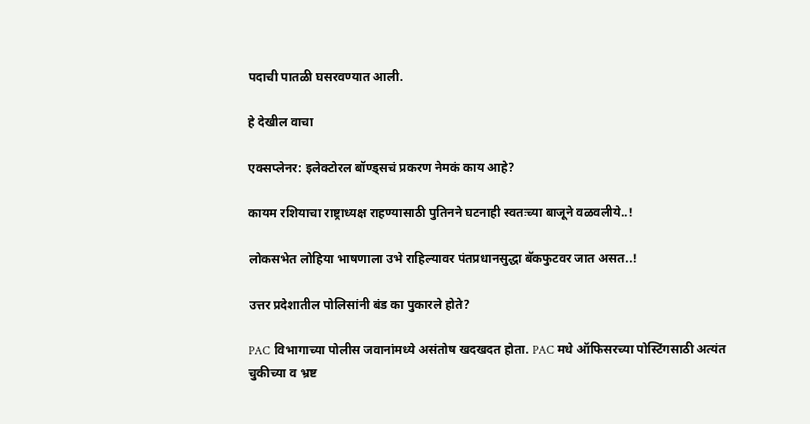पदाची पातळी घसरवण्यात आली.

हे देखील वाचा

एक्सप्लेनर: इलेक्टोरल बॉण्ड्सचं प्रकरण नेमकं काय आहे?

कायम रशियाचा राष्ट्राध्यक्ष राहण्यासाठी पुतिनने घटनाही स्वतःच्या बाजूने वळवलीये..!

लोकसभेत लोहिया भाषणाला उभे राहिल्यावर पंतप्रधानसुद्धा बॅकफुटवर जात असत..!

उत्तर प्रदेशातील पोलिसांनी बंड का पुकारले होते?

PAC विभागाच्या पोलीस जवानांमध्ये असंतोष खदखदत होता. PAC मधे ऑफिसरच्या पोस्टिंगसाठी अत्यंत चुकीच्या व भ्रष्ट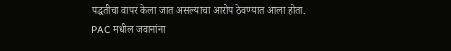पद्धतीचा वापर केला जात असल्याचा आरोप ठेवण्यात आला होता. PAC मधील जवानांना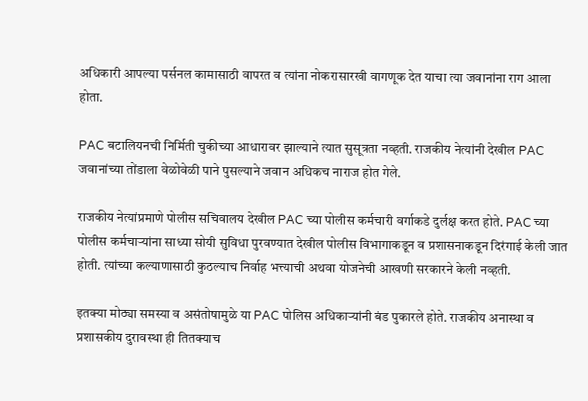अधिकारी आपल्या पर्सनल कामासाठी वापरत व त्यांना नोकरासारखी वागणूक देत याचा त्या जवानांना राग आला होता.

PAC बटालियनची निर्मिती चुकीच्या आधारावर झाल्याने त्यात सुसूत्रता नव्हती. राजकीय नेत्यांनी देखील PAC जवानांच्या तोंडाला वेळोवेळी पाने पुसल्याने जवान अधिकच नाराज होत गेले.

राजकीय नेत्यांप्रमाणे पोलीस सचिवालय देखील PAC च्या पोलीस कर्मचारी वर्गाकडे दुर्लक्ष करत होते. PAC च्या पोलीस कर्मचाऱ्यांना साध्या सोयी सुविधा पुरवण्यात देखील पोलीस विभागाकडून व प्रशासनाकडून दिरंगाई केली जात होती. त्यांच्या कल्याणासाठी कुठल्याच निर्वाह भत्त्याची अथवा योजनेची आखणी सरकारने केली नव्हती.

इतक्या मोठ्या समस्या व असंतोषामुळे या PAC पोलिस अधिकाऱ्यांनी बंड पुकारले होते. राजकीय अनास्था व प्रशासकीय दुरावस्था ही तितक्याच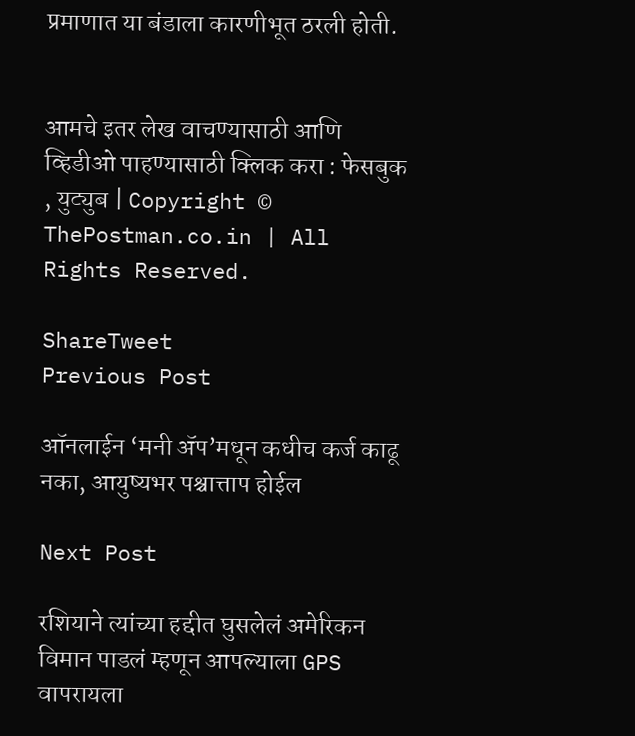प्रमाणात या बंडाला कारणीभूत ठरली होती.


आमचे इतर लेख वाचण्यासाठी आणि व्हिडीओ पाहण्यासाठी क्लिक करा : फेसबुक , युट्युब | Copyright © ThePostman.co.in | All Rights Reserved.

ShareTweet
Previous Post

ऑनलाईन ‘मनी ॲप’मधून कधीच कर्ज काढू नका, आयुष्यभर पश्चात्ताप होईल

Next Post

रशियाने त्यांच्या हद्दीत घुसलेलं अमेरिकन विमान पाडलं म्हणून आपल्याला GPS वापरायला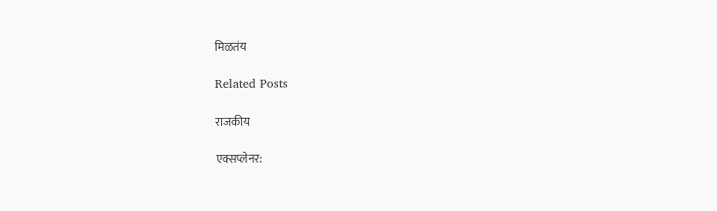मिळतंय

Related Posts

राजकीय

एक्सप्लेनर: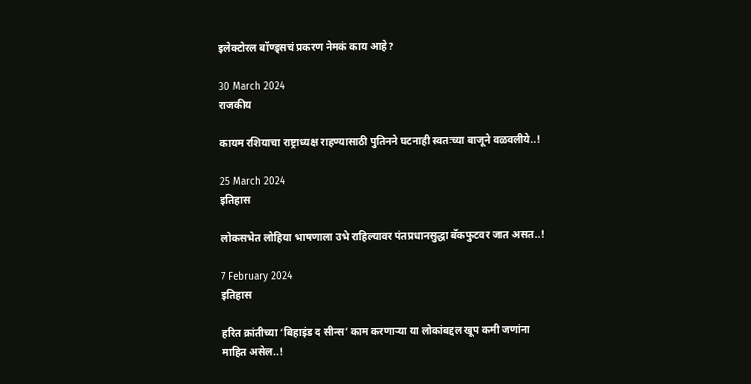इलेक्टोरल बॉण्ड्सचं प्रकरण नेमकं काय आहे?

30 March 2024
राजकीय

कायम रशियाचा राष्ट्राध्यक्ष राहण्यासाठी पुतिनने घटनाही स्वतःच्या बाजूने वळवलीये..!

25 March 2024
इतिहास

लोकसभेत लोहिया भाषणाला उभे राहिल्यावर पंतप्रधानसुद्धा बॅकफुटवर जात असत..!

7 February 2024
इतिहास

हरित क्रांतीच्या ‘बिहाइंड द सीन्स’ काम करणाऱ्या या लोकांबद्दल खूप कमी जणांना माहित असेल..!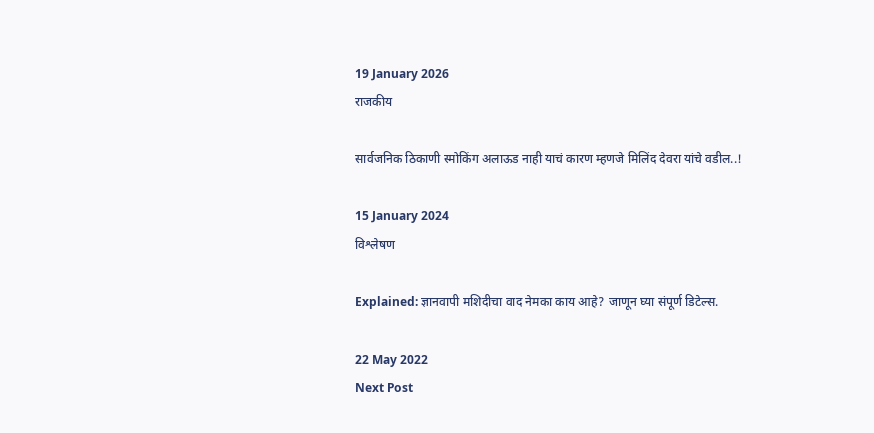19 January 2026
राजकीय

सार्वजनिक ठिकाणी स्मोकिंग अलाऊड नाही याचं कारण म्हणजे मिलिंद देवरा यांचे वडील..!

15 January 2024
विश्लेषण

Explained: ज्ञानवापी मशिदीचा वाद नेमका काय आहे? जाणून घ्या संपूर्ण डिटेल्स.

22 May 2022
Next Post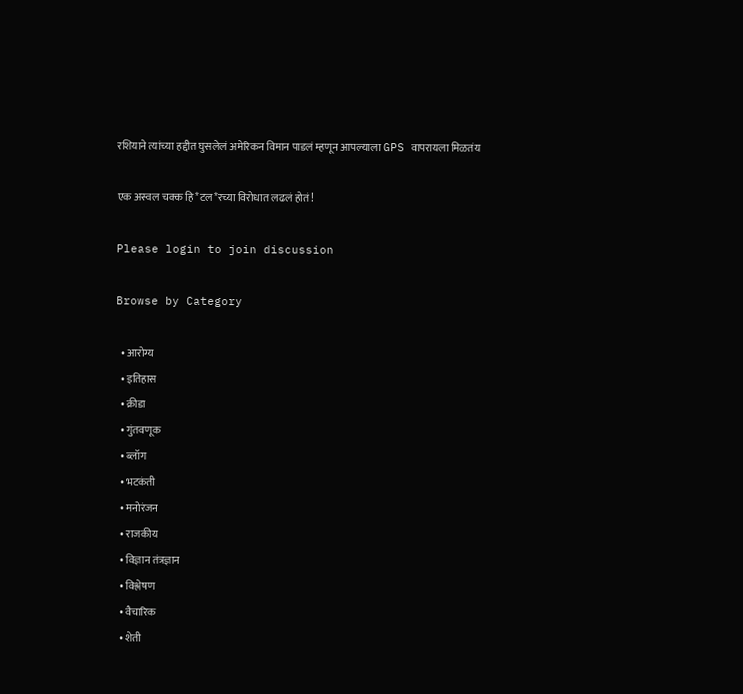रशियाने त्यांच्या हद्दीत घुसलेलं अमेरिकन विमान पाडलं म्हणून आपल्याला GPS वापरायला मिळतंय

एक अस्वल चक्क हि*टल*रच्या विरोधात लढलं होतं!

Please login to join discussion

Browse by Category

  • आरोग्य
  • इतिहास
  • क्रीडा
  • गुंतवणूक
  • ब्लॉग
  • भटकंती
  • मनोरंजन
  • राजकीय
  • विज्ञान तंत्रज्ञान
  • विश्लेषण
  • वैचारिक
  • शेती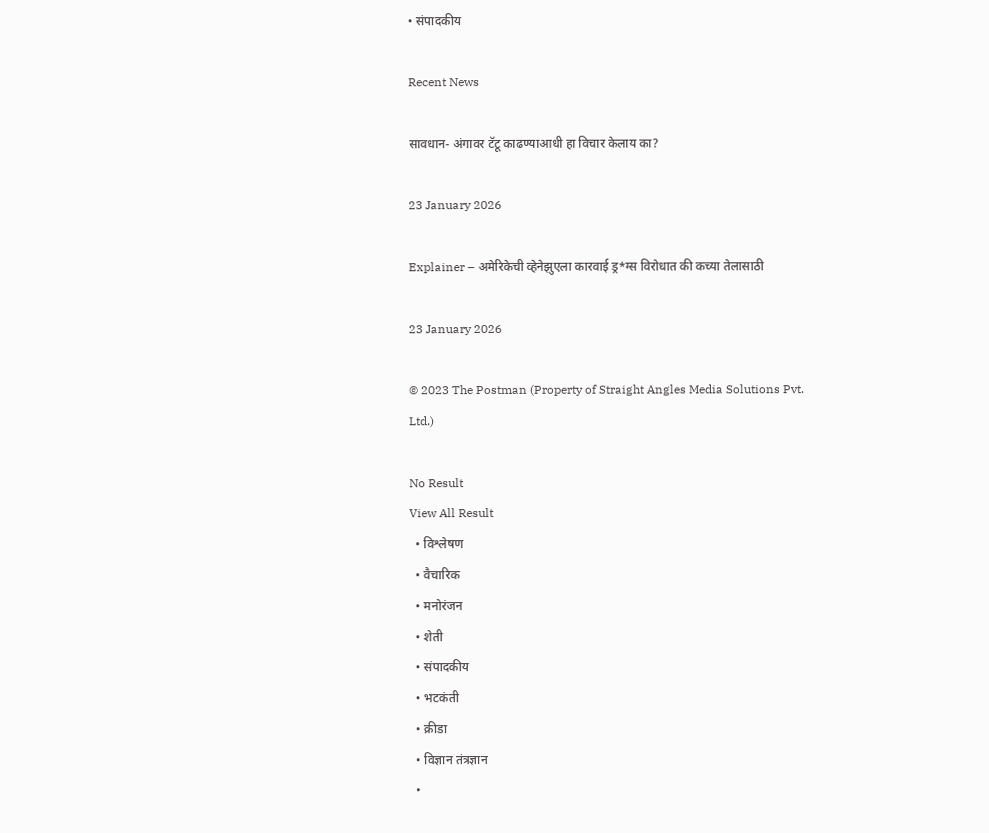• संपादकीय

Recent News

सावधान- अंगावर टॅटू काढण्याआधी हा विचार केलाय का?

23 January 2026

Explainer – अमेरिकेची व्हेनेझुएला कारवाई ड्र*ग्स विरोधात की कच्या तेलासाठी

23 January 2026

© 2023 The Postman (Property of Straight Angles Media Solutions Pvt. Ltd.)

No Result
View All Result
  • विश्लेषण
  • वैचारिक
  • मनोरंजन
  • शेती
  • संपादकीय
  • भटकंती
  • क्रीडा
  • विज्ञान तंत्रज्ञान
  •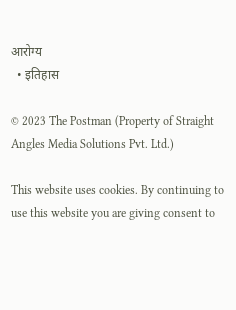आरोग्य
  • इतिहास

© 2023 The Postman (Property of Straight Angles Media Solutions Pvt. Ltd.)

This website uses cookies. By continuing to use this website you are giving consent to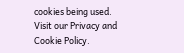cookies being used. Visit our Privacy and Cookie Policy.